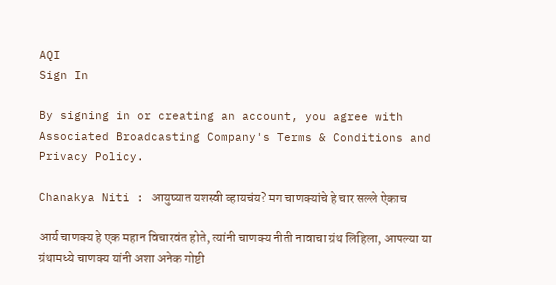AQI
Sign In

By signing in or creating an account, you agree with Associated Broadcasting Company's Terms & Conditions and Privacy Policy.

Chanakya Niti : आयुष्यात यशस्वी व्हायचंय? मग चाणक्यांचे हे चार सल्ले ऐकाच

आर्य चाणक्य हे एक महान विचारवंत होते, त्यांनी चाणक्य नीती नावाचा ग्रंथ लिहिला, आपल्या या ग्रंथामध्ये चाणक्य यांनी अशा अनेक गोष्टी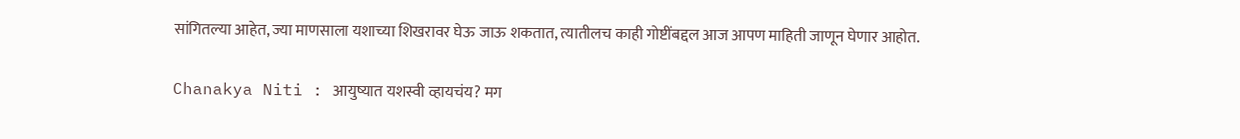सांगितल्या आहेत, ज्या माणसाला यशाच्या शिखरावर घेऊ जाऊ शकतात, त्यातीलच काही गोष्टींबद्दल आज आपण माहिती जाणून घेणार आहोत.

Chanakya Niti : आयुष्यात यशस्वी व्हायचंय? मग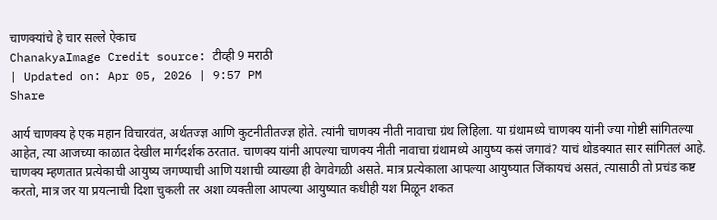चाणक्यांचे हे चार सल्ले ऐकाच
ChanakyaImage Credit source: टीव्ही 9 मराठी
| Updated on: Apr 05, 2026 | 9:57 PM
Share

आर्य चाणक्य हे एक महान विचारवंत, अर्थतज्ज्ञ आणि कुटनीतीतज्ज्ञ होते. त्यांनी चाणक्य नीती नावाचा ग्रंथ लिहिला. या ग्रंथामध्ये चाणक्य यांनी ज्या गोष्टी सांगितल्या आहेत, त्या आजच्या काळात देखील मार्गदर्शक ठरतात. चाणक्य यांनी आपल्या चाणक्य नीती नावाचा ग्रंथामध्ये आयुष्य कसं जगावं? याचं थोडक्यात सार सांगितलं आहे. चाणक्य म्हणतात प्रत्येकाची आयुष्य जगण्याची आणि यशाची व्याख्या ही वेगवेगळी असते. मात्र प्रत्येकाला आपल्या आयुष्यात जिंकायचं असतं, त्यासाठी तो प्रचंड कष्ट करतो, मात्र जर या प्रयत्नाची दिशा चुकली तर अशा व्यक्तीला आपल्या आयुष्यात कधीही यश मिळून शकत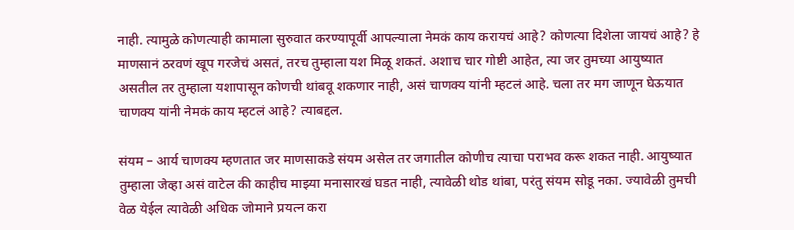नाही. त्यामुळे कोणत्याही कामाला सुरुवात करण्यापूर्वी आपल्याला नेमकं काय करायचं आहे? कोणत्या दिशेला जायचं आहे? हे माणसानं ठरवणं खूप गरजेचं असतं, तरच तुम्हाला यश मिळू शकतं. अशाच चार गोष्टी आहेत, त्या जर तुमच्या आयुष्यात असतील तर तुम्हाला यशापासून कोणची थांबवू शकणार नाही, असं चाणक्य यांनी म्हटलं आहे. चला तर मग जाणून घेऊयात चाणक्य यांनी नेमकं काय म्हटलं आहे? त्याबद्दल.

संयम – आर्य चाणक्य म्हणतात जर माणसाकडे संयम असेल तर जगातील कोणीच त्याचा पराभव करू शकत नाही. आयुष्यात तुम्हाला जेव्हा असं वाटेल की काहीच माझ्या मनासारखं घडत नाही, त्यावेळी थोड थांबा, परंतु संयम सोडू नका. ज्यावेळी तुमची वेळ येईल त्यावेळी अधिक जोमाने प्रयत्न करा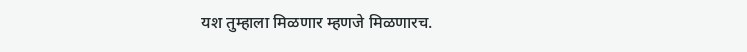यश तुम्हाला मिळणार म्हणजे मिळणारच.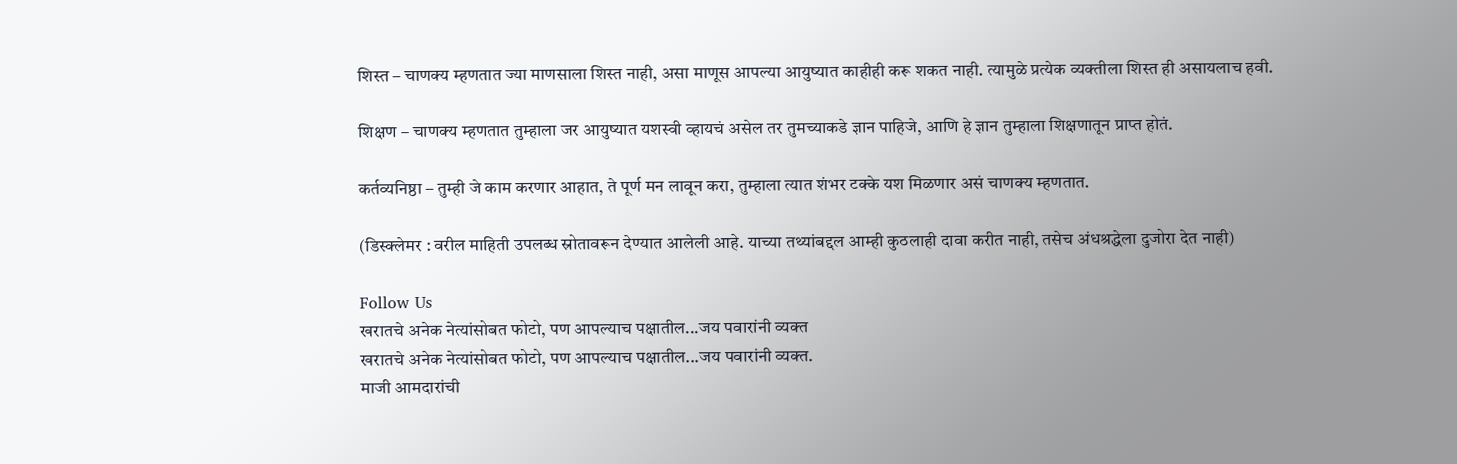शिस्त – चाणक्य म्हणतात ज्या माणसाला शिस्त नाही, असा माणूस आपल्या आयुष्यात काहीही करू शकत नाही. त्यामुळे प्रत्येक व्यक्तीला शिस्त ही असायलाच हवी.

शिक्षण – चाणक्य म्हणतात तुम्हाला जर आयुष्यात यशस्वी व्हायचं असेल तर तुमच्याकडे ज्ञान पाहिजे, आणि हे ज्ञान तुम्हाला शिक्षणातून प्राप्त होतं.

कर्तव्यनिष्ठा – तुम्ही जे काम करणार आहात, ते पूर्ण मन लावून करा, तुम्हाला त्यात शंभर टक्के यश मिळणार असं चाणक्य म्हणतात.

(डिस्क्लेमर : वरील माहिती उपलब्ध स्रोतावरून देण्यात आलेली आहे. याच्या तथ्यांबद्दल आम्ही कुठलाही दावा करीत नाही, तसेच अंधश्रद्धेला दुजोरा देत नाही)

Follow Us
खरातचे अनेक नेत्यांसोबत फोटो, पण आपल्याच पक्षातील...जय पवारांनी व्यक्त
खरातचे अनेक नेत्यांसोबत फोटो, पण आपल्याच पक्षातील...जय पवारांनी व्यक्त.
माजी आमदारांची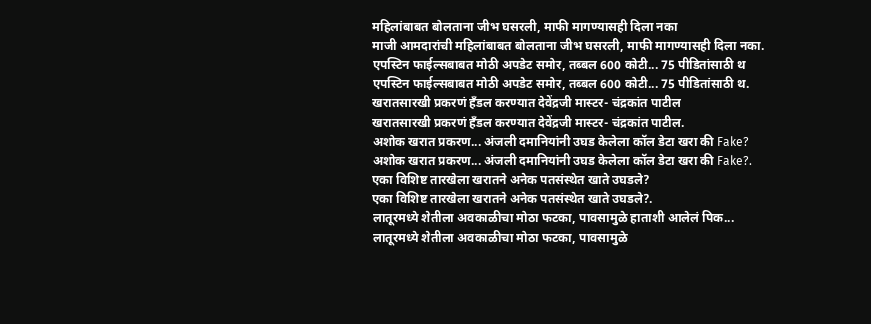महिलांबाबत बोलताना जीभ घसरली, माफी मागण्यासही दिला नका
माजी आमदारांची महिलांबाबत बोलताना जीभ घसरली, माफी मागण्यासही दिला नका.
एपस्टिन फाईल्सबाबत मोठी अपडेट समोर, तब्बल 600 कोटी... 75 पीडितांसाठी थ
एपस्टिन फाईल्सबाबत मोठी अपडेट समोर, तब्बल 600 कोटी... 75 पीडितांसाठी थ.
खरातसारखी प्रकरणं हँडल करण्यात देवेंद्रजी मास्टर- चंद्रकांत पाटील
खरातसारखी प्रकरणं हँडल करण्यात देवेंद्रजी मास्टर- चंद्रकांत पाटील.
अशोक खरात प्रकरण... अंजली दमानियांनी उघड केलेला कॉल डेटा खरा की Fake?
अशोक खरात प्रकरण... अंजली दमानियांनी उघड केलेला कॉल डेटा खरा की Fake?.
एका विशिष्ट तारखेला खरातने अनेक पतसंस्थेत खाते उघडले?
एका विशिष्ट तारखेला खरातने अनेक पतसंस्थेत खाते उघडले?.
लातूरमध्ये शेतीला अवकाळीचा मोठा फटका, पावसामुळे हाताशी आलेलं पिक...
लातूरमध्ये शेतीला अवकाळीचा मोठा फटका, पावसामुळे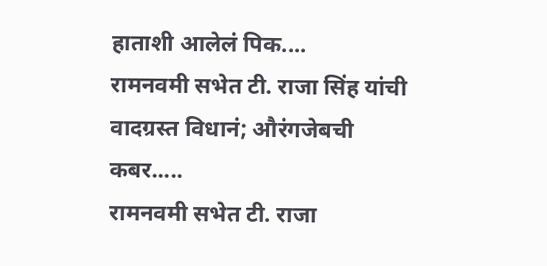हाताशी आलेलं पिक....
रामनवमी सभेत टी. राजा सिंह यांची वादग्रस्त विधानं; औरंगजेबची कबर.....
रामनवमी सभेत टी. राजा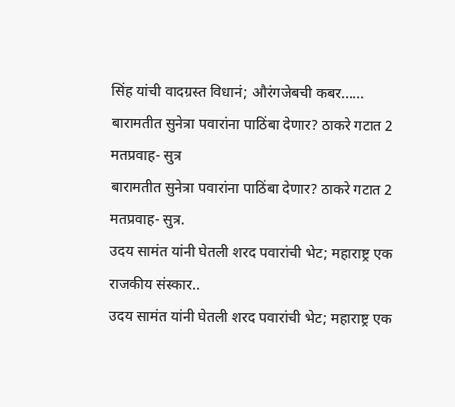सिंह यांची वादग्रस्त विधानं; औरंगजेबची कबर......
बारामतीत सुनेत्रा पवारांना पाठिंबा देणार? ठाकरे गटात 2 मतप्रवाह- सुत्र
बारामतीत सुनेत्रा पवारांना पाठिंबा देणार? ठाकरे गटात 2 मतप्रवाह- सुत्र.
उदय सामंत यांनी घेतली शरद पवारांची भेट; महाराष्ट्र एक राजकीय संस्कार..
उदय सामंत यांनी घेतली शरद पवारांची भेट; महाराष्ट्र एक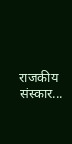राजकीय संस्कार...